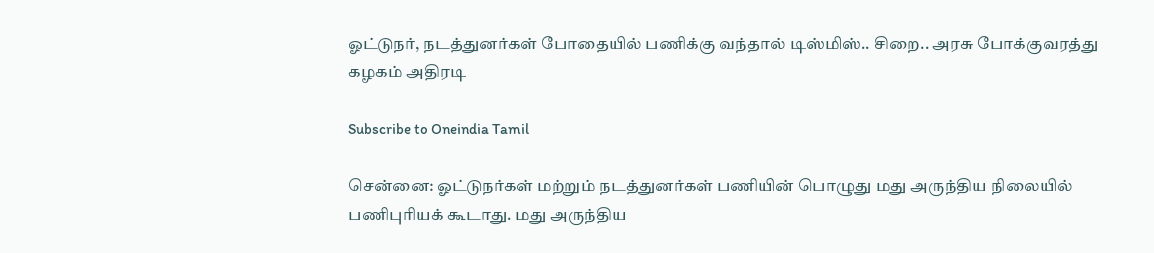ஓட்டுநர், நடத்துனர்கள் போதையில் பணிக்கு வந்தால் டிஸ்மிஸ்.. சிறை.. அரசு போக்குவரத்து கழகம் அதிரடி

Subscribe to Oneindia Tamil

சென்னை: ஓட்டுநர்கள் மற்றும் நடத்துனர்கள் பணியின் பொழுது மது அருந்திய நிலையில் பணிபுரியக் கூடாது. மது அருந்திய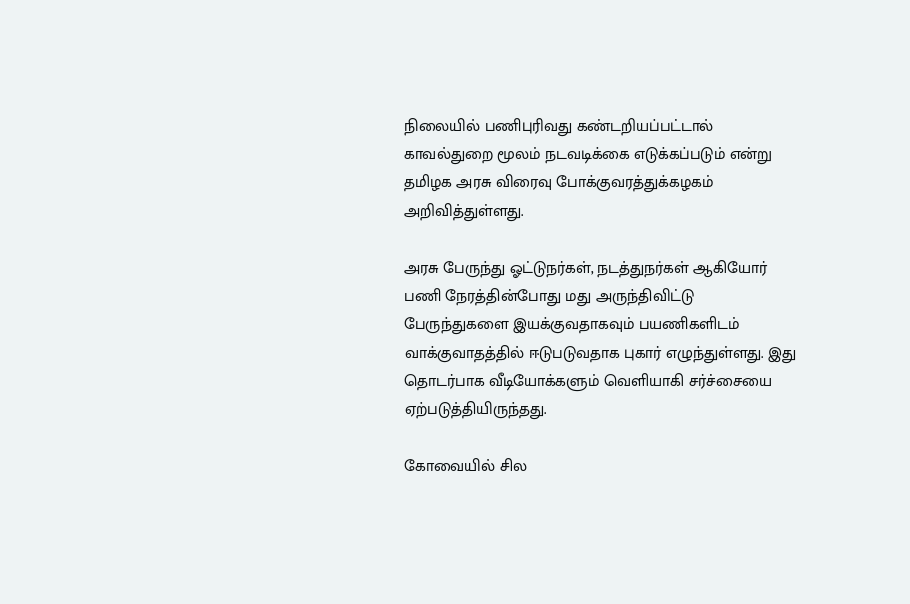நிலையில் பணிபுரிவது கண்டறியப்பட்டால் காவல்துறை மூலம் நடவடிக்கை எடுக்கப்படும் என்று தமிழக அரசு விரைவு போக்குவரத்துக்கழகம் அறிவித்துள்ளது.

அரசு பேருந்து ஓட்டுநர்கள், நடத்துநர்கள் ஆகியோர் பணி நேரத்தின்போது மது அருந்திவிட்டு பேருந்துகளை இயக்குவதாகவும் பயணிகளிடம் வாக்குவாதத்தில் ஈடுபடுவதாக புகார் எழுந்துள்ளது. இது தொடர்பாக வீடியோக்களும் வெளியாகி சர்ச்சையை ஏற்படுத்தியிருந்தது.

கோவையில் சில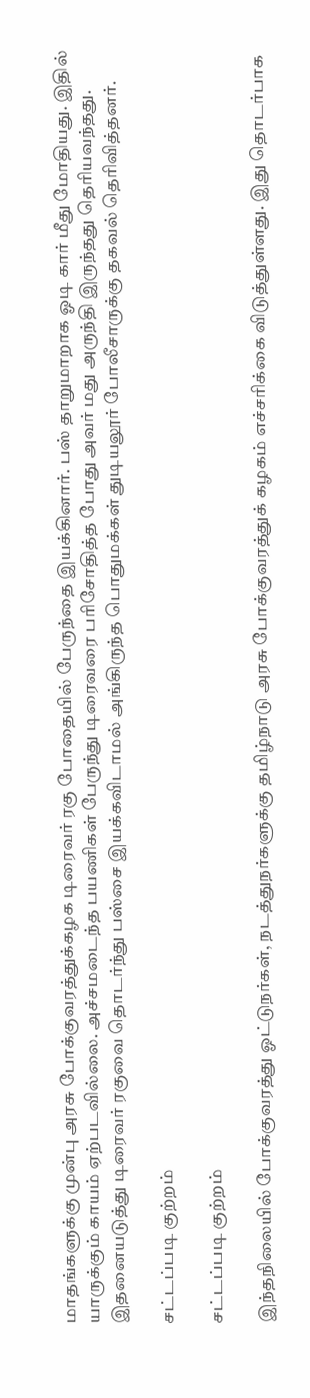மாதங்களுக்கு முன்பு அரசு போக்குவரத்துக்கழக டிரைவர் ரகு போதையில் பேருந்தை இயக்கினார். பஸ் தாறுமாறாக ஓடி கார் மீது மோதியது. இதில் யாருக்கும் காயம் ஏற்படவில்லை. அச்சமடைந்த பயணிகள் பேருந்து டிரைவரை பரிசோதித்த போது அவர் மது அருந்தி இருந்தது தெரியவந்தது. இதனையடுத்து டிரைவர் ரகுவை தொடர்ந்து பஸ்சை இயக்கவிடாமல் அங்கிருந்த பொதுமக்கள் துடியலூர் போலீசாருக்கு தகவல் தெரிவித்தனர்.

சட்டப்படி குற்றம்

சட்டப்படி குற்றம்

இந்தநிலையில் போக்குவரத்து ஓட்டுநர்கள், நடத்துநர்களுக்கு தமிழ்நாடு அரசு போக்குவரத்துக் கழகம் எச்சரிக்கை விடுத்துள்ளது. இது தொடர்பாக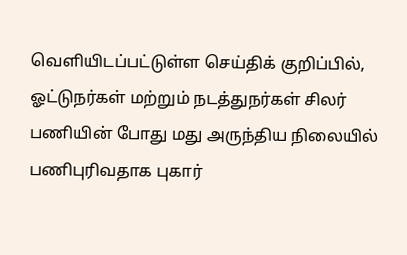வெளியிடப்பட்டுள்ள செய்திக் குறிப்பில், ஓட்டுநர்கள் மற்றும் நடத்துநர்கள் சிலர் பணியின் போது மது அருந்திய நிலையில் பணிபுரிவதாக புகார்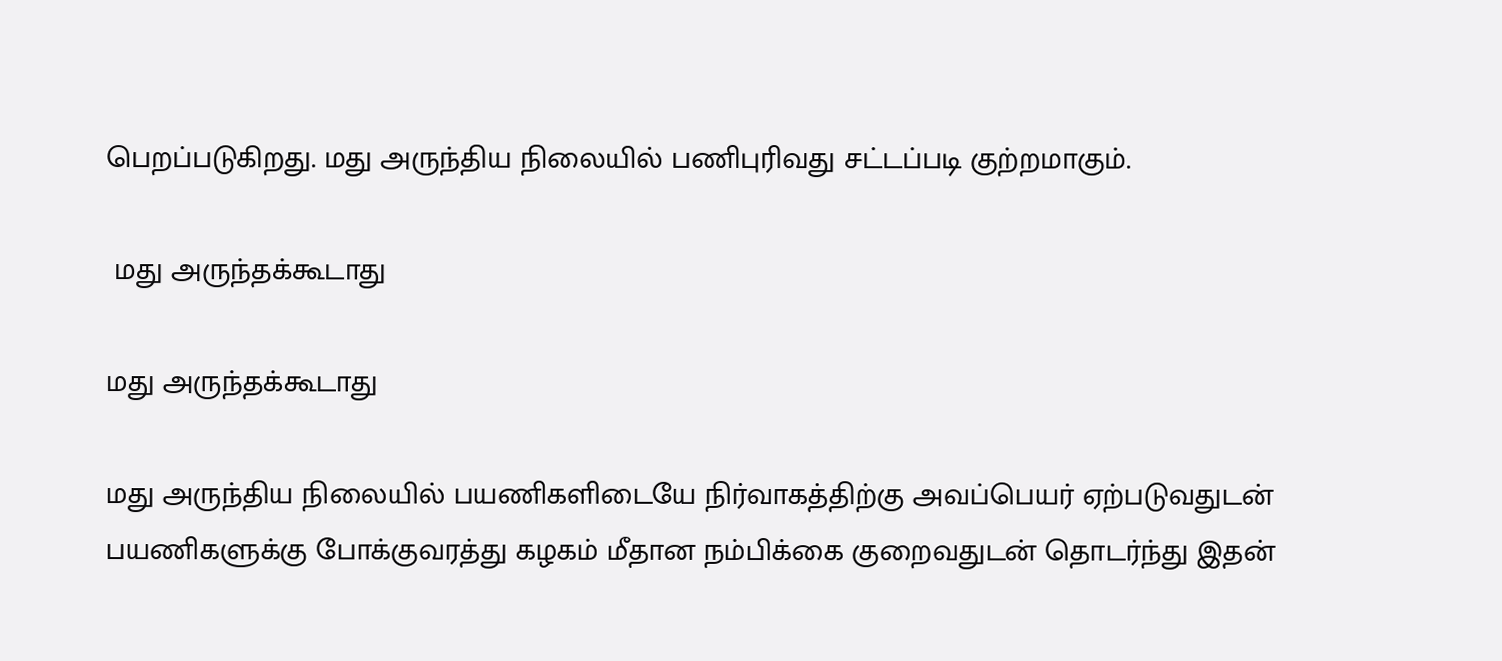பெறப்படுகிறது. மது அருந்திய நிலையில் பணிபுரிவது சட்டப்படி குற்றமாகும்.

 மது அருந்தக்கூடாது

மது அருந்தக்கூடாது

மது அருந்திய நிலையில் பயணிகளிடையே நிர்வாகத்திற்கு அவப்பெயர் ஏற்படுவதுடன் பயணிகளுக்கு போக்குவரத்து கழகம் மீதான நம்பிக்கை குறைவதுடன் தொடர்ந்து இதன்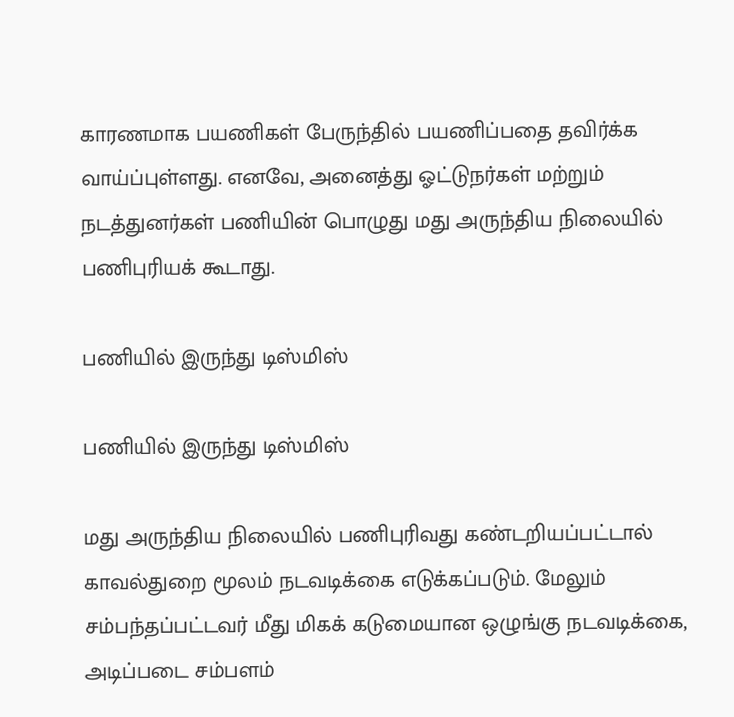காரணமாக பயணிகள் பேருந்தில் பயணிப்பதை தவிர்க்க வாய்ப்புள்ளது. எனவே, அனைத்து ஓட்டுநர்கள் மற்றும் நடத்துனர்கள் பணியின் பொழுது மது அருந்திய நிலையில் பணிபுரியக் கூடாது.

பணியில் இருந்து டிஸ்மிஸ்

பணியில் இருந்து டிஸ்மிஸ்

மது அருந்திய நிலையில் பணிபுரிவது கண்டறியப்பட்டால் காவல்துறை மூலம் நடவடிக்கை எடுக்கப்படும். மேலும் சம்பந்தப்பட்டவர் மீது மிகக் கடுமையான ஒழுங்கு நடவடிக்கை, அடிப்படை சம்பளம்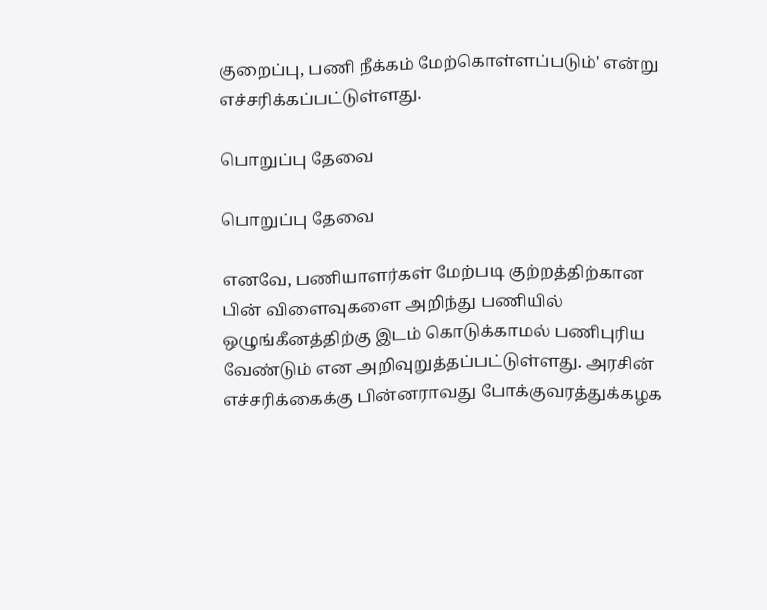குறைப்பு, பணி நீக்கம் மேற்கொள்ளப்படும்' என்று எச்சரிக்கப்பட்டுள்ளது.

பொறுப்பு தேவை

பொறுப்பு தேவை

எனவே, பணியாளர்கள் மேற்படி குற்றத்திற்கான பின் விளைவுகளை அறிந்து பணியில் ஒழுங்கீனத்திற்கு இடம் கொடுக்காமல் பணிபுரிய வேண்டும் என அறிவுறுத்தப்பட்டுள்ளது. அரசின் எச்சரிக்கைக்கு பின்னராவது போக்குவரத்துக்கழக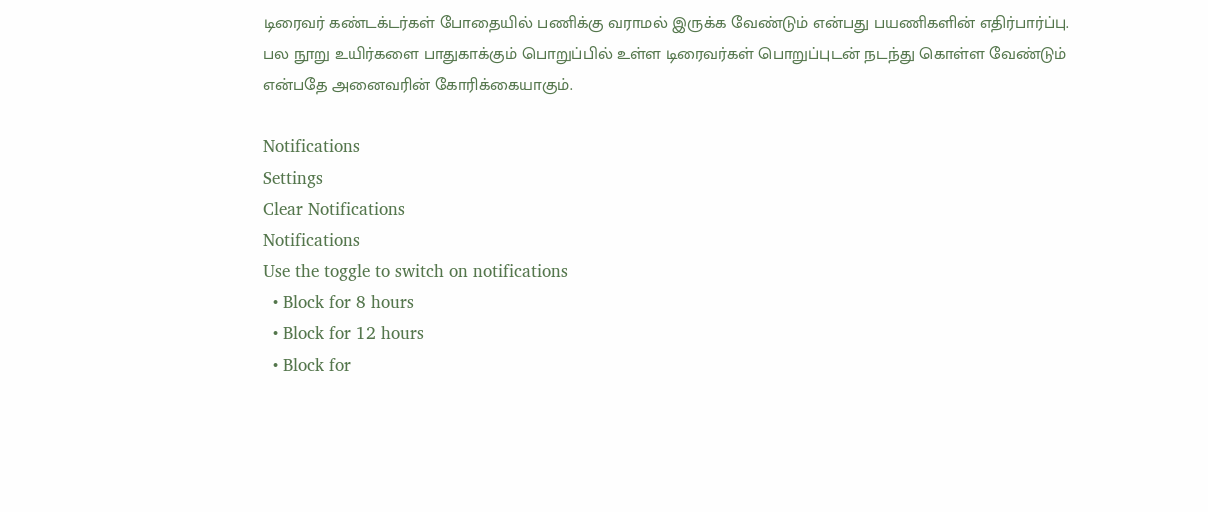டிரைவர் கண்டக்டர்கள் போதையில் பணிக்கு வராமல் இருக்க வேண்டும் என்பது பயணிகளின் எதிர்பார்ப்பு. பல நூறு உயிர்களை பாதுகாக்கும் பொறுப்பில் உள்ள டிரைவர்கள் பொறுப்புடன் நடந்து கொள்ள வேண்டும் என்பதே அனைவரின் கோரிக்கையாகும்.

Notifications
Settings
Clear Notifications
Notifications
Use the toggle to switch on notifications
  • Block for 8 hours
  • Block for 12 hours
  • Block for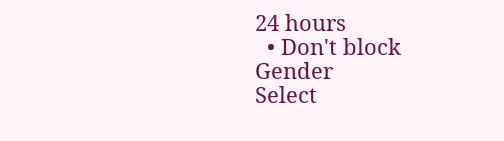24 hours
  • Don't block
Gender
Select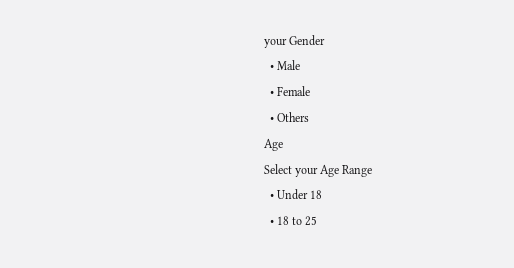your Gender
  • Male
  • Female
  • Others
Age
Select your Age Range
  • Under 18
  • 18 to 25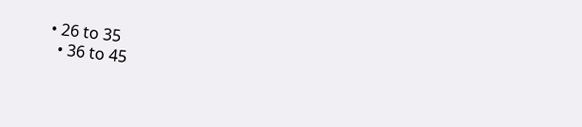• 26 to 35
  • 36 to 45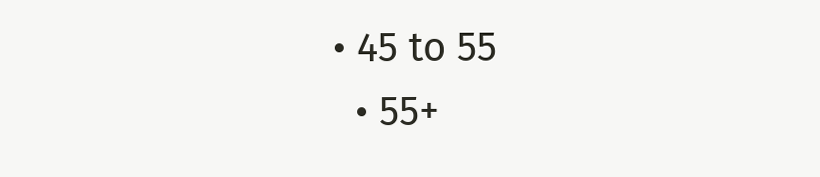• 45 to 55
  • 55+